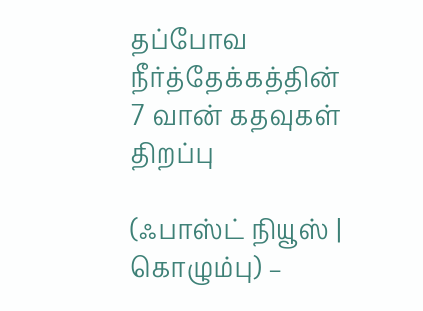தப்போவ நீர்த்தேக்கத்தின் 7 வான் கதவுகள் திறப்பு

(ஃபாஸ்ட் நியூஸ் | கொழும்பு) –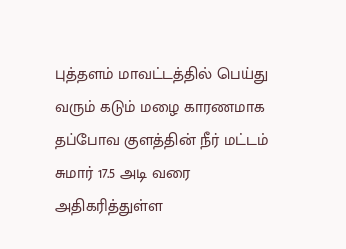புத்தளம் மாவட்டத்தில் பெய்து வரும் கடும் மழை காரணமாக தப்போவ குளத்தின் நீர் மட்டம் சுமார் 17.5 அடி வரை அதிகரித்துள்ள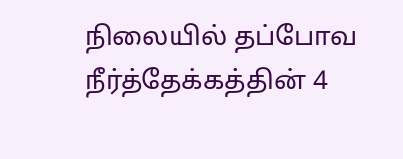நிலையில் தப்போவ நீர்த்தேக்கத்தின் 4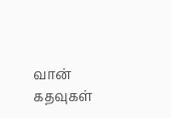வான் கதவுகள்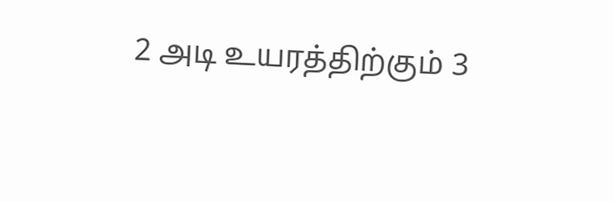2 அடி உயரத்திற்கும் 3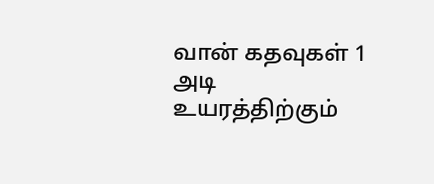வான் கதவுகள் 1 அடி உயரத்திற்கும்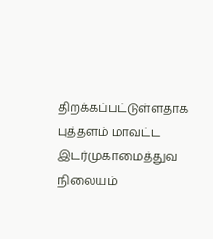திறக்கப்பட்டுள்ளதாக புத்தளம் மாவட்ட இடர்முகாமைத்துவ நிலையம்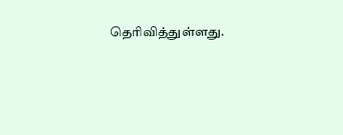தெரிவித்துள்ளது.